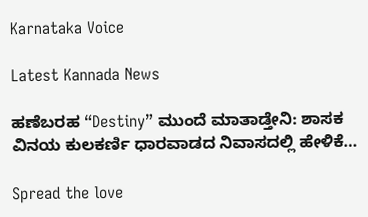Karnataka Voice

Latest Kannada News

ಹಣೆಬರಹ “Destiny” ಮುಂದೆ ಮಾತಾಡ್ತೇನಿ: ಶಾಸಕ ವಿನಯ ಕುಲಕರ್ಣಿ ಧಾರವಾಡದ ನಿವಾಸದಲ್ಲಿ ಹೇಳಿಕೆ…

Spread the love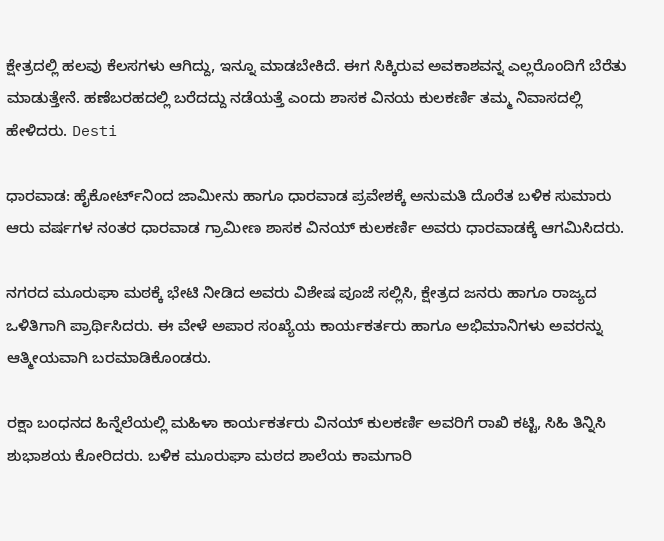ಕ್ಷೇತ್ರದಲ್ಲಿ ಹಲವು ಕೆಲಸಗಳು ಆಗಿದ್ದು, ಇನ್ನೂ ಮಾಡಬೇಕಿದೆ. ಈಗ ಸಿಕ್ಕಿರುವ ಅವಕಾಶವನ್ನ ಎಲ್ಲರೊಂದಿಗೆ ಬೆರೆತು ಮಾಡುತ್ತೇನೆ. ಹಣೆಬರಹದಲ್ಲಿ ಬರೆದದ್ದು ನಡೆಯತ್ತೆ ಎಂದು ಶಾಸಕ ವಿನಯ ಕುಲಕರ್ಣಿ ತಮ್ಮ ನಿವಾಸದಲ್ಲಿ ಹೇಳಿದರು. Desti

ಧಾರವಾಡ: ಹೈಕೋರ್ಟ್‌ನಿಂದ ಜಾಮೀನು ಹಾಗೂ ಧಾರವಾಡ ಪ್ರವೇಶಕ್ಕೆ ಅನುಮತಿ ದೊರೆತ ಬಳಿಕ ಸುಮಾರು ಆರು ವರ್ಷಗಳ ನಂತರ ಧಾರವಾಡ ಗ್ರಾಮೀಣ ಶಾಸಕ ವಿನಯ್ ಕುಲಕರ್ಣಿ ಅವರು ಧಾರವಾಡಕ್ಕೆ ಆಗಮಿಸಿದರು.

ನಗರದ ಮೂರುಘಾ ಮಠಕ್ಕೆ ಭೇಟಿ ನೀಡಿದ ಅವರು ವಿಶೇಷ ಪೂಜೆ ಸಲ್ಲಿಸಿ, ಕ್ಷೇತ್ರದ ಜನರು ಹಾಗೂ ರಾಜ್ಯದ ಒಳಿತಿಗಾಗಿ ಪ್ರಾರ್ಥಿಸಿದರು. ಈ ವೇಳೆ ಅಪಾರ ಸಂಖ್ಯೆಯ ಕಾರ್ಯಕರ್ತರು ಹಾಗೂ ಅಭಿಮಾನಿಗಳು ಅವರನ್ನು ಆತ್ಮೀಯವಾಗಿ ಬರಮಾಡಿಕೊಂಡರು.

ರಕ್ಷಾ ಬಂಧನದ ಹಿನ್ನೆಲೆಯಲ್ಲಿ ಮಹಿಳಾ ಕಾರ್ಯಕರ್ತರು ವಿನಯ್ ಕುಲಕರ್ಣಿ ಅವರಿಗೆ ರಾಖಿ ಕಟ್ಟಿ, ಸಿಹಿ ತಿನ್ನಿಸಿ ಶುಭಾಶಯ ಕೋರಿದರು. ಬಳಿಕ ಮೂರುಘಾ ಮಠದ ಶಾಲೆಯ ಕಾಮಗಾರಿ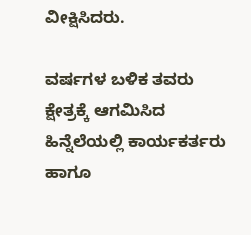ವೀಕ್ಷಿಸಿದರು.

ವರ್ಷಗಳ ಬಳಿಕ ತವರು ಕ್ಷೇತ್ರಕ್ಕೆ ಆಗಮಿಸಿದ ಹಿನ್ನೆಲೆಯಲ್ಲಿ ಕಾರ್ಯಕರ್ತರು ಹಾಗೂ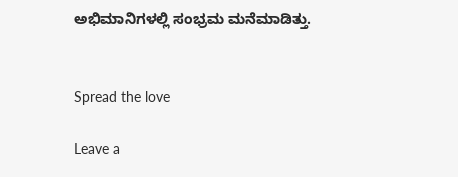ಅಭಿಮಾನಿಗಳಲ್ಲಿ ಸಂಭ್ರಮ ಮನೆಮಾಡಿತ್ತು.


Spread the love

Leave a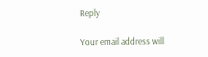Reply

Your email address will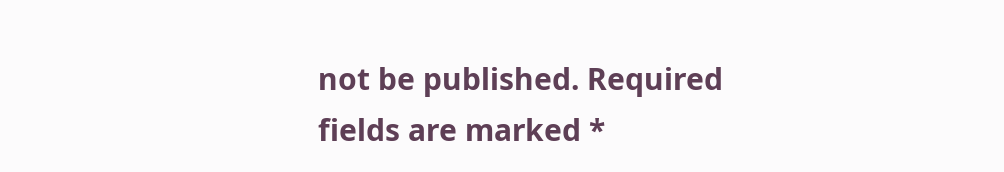not be published. Required fields are marked *